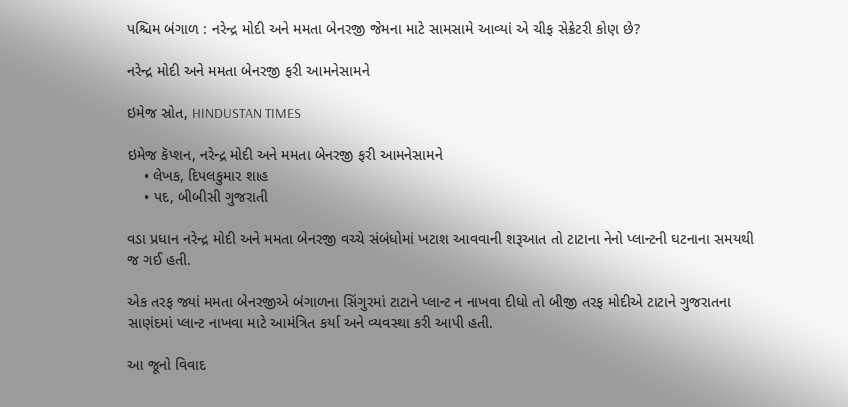પશ્ચિમ બંગાળ : નરેન્દ્ર મોદી અને મમતા બેનરજી જેમના માટે સામસામે આવ્યાં એ ચીફ સેક્રેટરી કોણ છે?

નરેન્દ્ર મોદી અને મમતા બેનરજી ફરી આમનેસામને

ઇમેજ સ્રોત, HINDUSTAN TIMES

ઇમેજ કૅપ્શન, નરેન્દ્ર મોદી અને મમતા બેનરજી ફરી આમનેસામને
    • લેખક, દિપલકુમાર શાહ
    • પદ, બીબીસી ગુજરાતી

વડા પ્રધાન નરેન્દ્ર મોદી અને મમતા બેનરજી વચ્ચે સંબંધોમાં ખટાશ આવવાની શરૂઆત તો ટાટાના નેનો પ્લાન્ટની ઘટનાના સમયથી જ ગઈ હતી.

એક તરફ જ્યાં મમતા બેનરજીએ બંગાળના સિંગુરમાં ટાટાને પ્લાન્ટ ન નાખવા દીધો તો બીજી તરફ મોદીએ ટાટાને ગુજરાતના સાણંદમાં પ્લાન્ટ નાખવા માટે આમંત્રિત કર્યા અને વ્યવસ્થા કરી આપી હતી.

આ જૂનો વિવાદ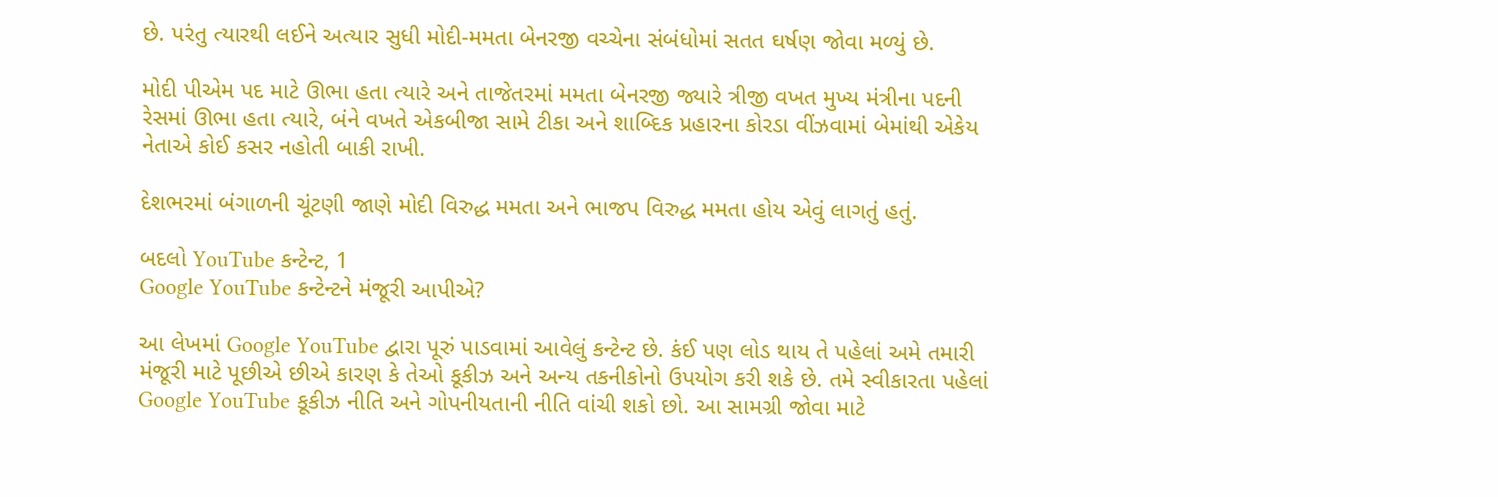છે. પરંતુ ત્યારથી લઈને અત્યાર સુધી મોદી-મમતા બેનરજી વચ્ચેના સંબંધોમાં સતત ઘર્ષણ જોવા મળ્યું છે.

મોદી પીએમ પદ માટે ઊભા હતા ત્યારે અને તાજેતરમાં મમતા બેનરજી જ્યારે ત્રીજી વખત મુખ્ય મંત્રીના પદની રેસમાં ઊભા હતા ત્યારે, બંને વખતે એકબીજા સામે ટીકા અને શાબ્દિક પ્રહારના કોરડા વીંઝવામાં બેમાંથી એકેય નેતાએ કોઈ કસર નહોતી બાકી રાખી.

દેશભરમાં બંગાળની ચૂંટણી જાણે મોદી વિરુદ્ધ મમતા અને ભાજપ વિરુદ્ધ મમતા હોય એવું લાગતું હતું.

બદલો YouTube કન્ટેન્ટ, 1
Google YouTube કન્ટેન્ટને મંજૂરી આપીએ?

આ લેખમાં Google YouTube દ્વારા પૂરું પાડવામાં આવેલું કન્ટેન્ટ છે. કંઈ પણ લોડ થાય તે પહેલાં અમે તમારી મંજૂરી માટે પૂછીએ છીએ કારણ કે તેઓ કૂકીઝ અને અન્ય તકનીકોનો ઉપયોગ કરી શકે છે. તમે સ્વીકારતા પહેલાં Google YouTube કૂકીઝ નીતિ અને ગોપનીયતાની નીતિ વાંચી શકો છો. આ સામગ્રી જોવા માટે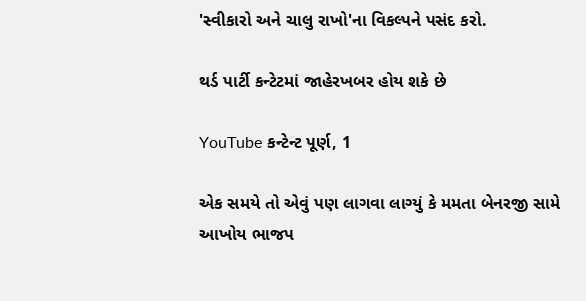'સ્વીકારો અને ચાલુ રાખો'ના વિકલ્પને પસંદ કરો.

થર્ડ પાર્ટી કન્ટેટમાં જાહેરખબર હોય શકે છે

YouTube કન્ટેન્ટ પૂર્ણ, 1

એક સમયે તો એવું પણ લાગવા લાગ્યું કે મમતા બેનરજી સામે આખોય ભાજપ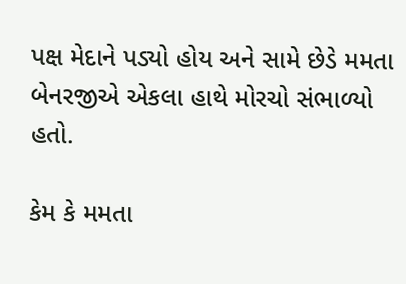પક્ષ મેદાને પડ્યો હોય અને સામે છેડે મમતા બેનરજીએ એકલા હાથે મોરચો સંભાળ્યો હતો.

કેમ કે મમતા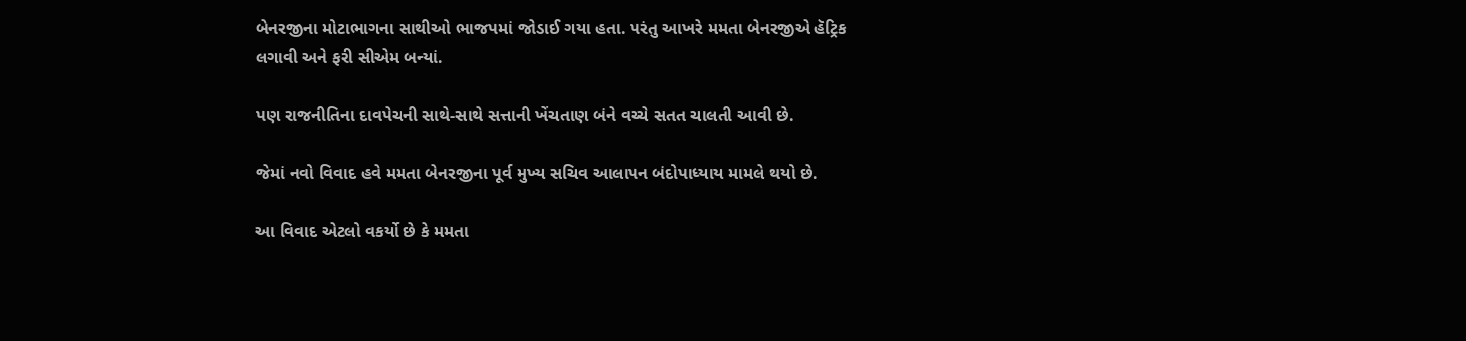બેનરજીના મોટાભાગના સાથીઓ ભાજપમાં જોડાઈ ગયા હતા. પરંતુ આખરે મમતા બેનરજીએ હૅટ્રિક લગાવી અને ફરી સીએમ બન્યાં.

પણ રાજનીતિના દાવપેચની સાથે-સાથે સત્તાની ખેંચતાણ બંને વચ્ચે સતત ચાલતી આવી છે.

જેમાં નવો વિવાદ હવે મમતા બેનરજીના પૂર્વ મુખ્ય સચિવ આલાપન બંદોપાધ્યાય મામલે થયો છે.

આ વિવાદ એટલો વકર્યો છે કે મમતા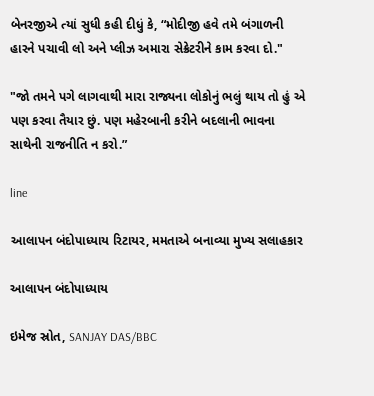બેનરજીએ ત્યાં સુધી કહી દીધું કે, “મોદીજી હવે તમે બંગાળની હારને પચાવી લો અને પ્લીઝ અમારા સેક્રેટરીને કામ કરવા દો."

"જો તમને પગે લાગવાથી મારા રાજ્યના લોકોનું ભલું થાય તો હું એ પણ કરવા તૈયાર છું. પણ મહેરબાની કરીને બદલાની ભાવના સાથેની રાજનીતિ ન કરો.”

line

આલાપન બંદોપાધ્યાય રિટાયર, મમતાએ બનાવ્યા મુખ્ય સલાહકાર

આલાપન બંદોપાધ્યાય

ઇમેજ સ્રોત, SANJAY DAS/BBC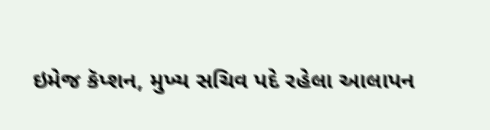ઇમેજ કૅપ્શન, મુખ્ય સચિવ પદે રહેલા આલાપન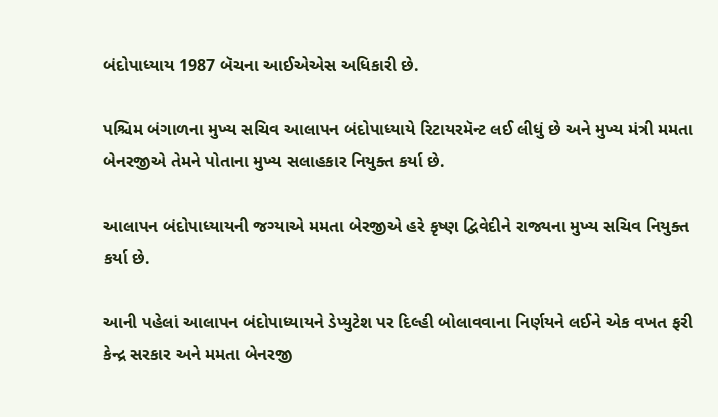બંદોપાધ્યાય 1987 બૅચના આઈએએસ અધિકારી છે.

પશ્ચિમ બંગાળના મુખ્ય સચિવ આલાપન બંદોપાધ્યાયે રિટાયરમૅન્ટ લઈ લીધું છે અને મુખ્ય મંત્રી મમતા બેનરજીએ તેમને પોતાના મુખ્ય સલાહકાર નિયુક્ત કર્યા છે.

આલાપન બંદોપાધ્યાયની જગ્યાએ મમતા બેરજીએ હરે કૃષ્ણ દ્વિવેદીને રાજ્યના મુખ્ય સચિવ નિયુક્ત કર્યા છે.

આની પહેલાં આલાપન બંદોપાધ્યાયને ડેપ્યુટેશ પર દિલ્હી બોલાવવાના નિર્ણયને લઈને એક વખત ફરી કેન્દ્ર સરકાર અને મમતા બેનરજી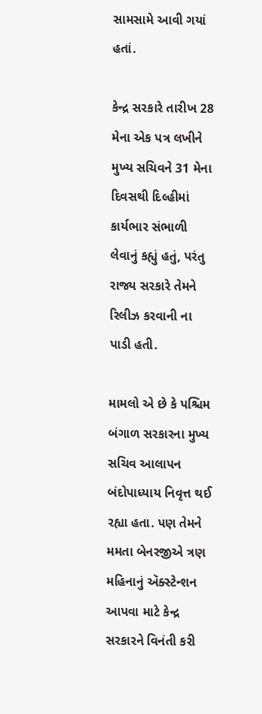સામસામે આવી ગયાં હતાં.

કેન્દ્ર સરકારે તારીખ 28 મેના એક પત્ર લખીને મુખ્ય સચિવને 31 મેના દિવસથી દિલ્હીમાં કાર્યભાર સંભાળી લેવાનું કહ્યું હતું, પરંતુ રાજ્ય સરકારે તેમને રિલીઝ કરવાની ના પાડી હતી.

મામલો એ છે કે પશ્ચિમ બંગાળ સરકારના મુખ્ય સચિવ આલાપન બંદોપાધ્યાય નિવૃત્ત થઈ રહ્યા હતા. પણ તેમને મમતા બેનરજીએ ત્રણ મહિનાનું ઍક્સ્ટેન્શન આપવા માટે કેન્દ્ર સરકારને વિનંતી કરી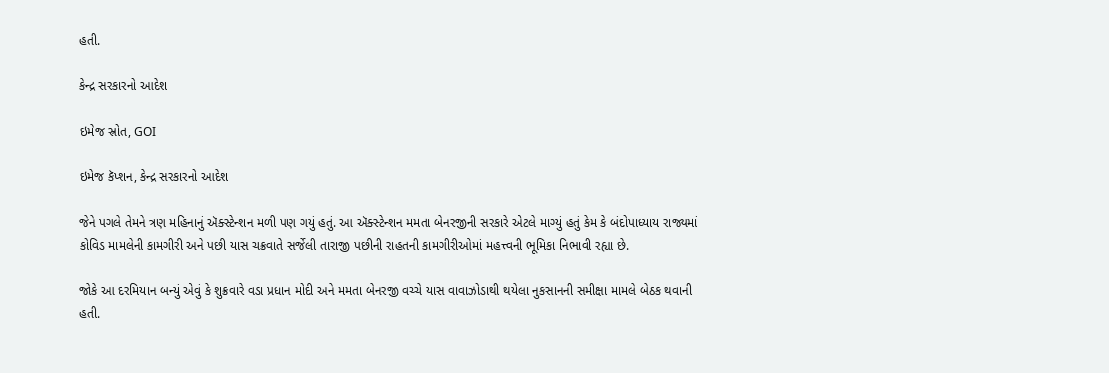હતી.

કેન્દ્ર સરકારનો આદેશ

ઇમેજ સ્રોત, GOI

ઇમેજ કૅપ્શન, કેન્દ્ર સરકારનો આદેશ

જેને પગલે તેમને ત્રણ મહિનાનું ઍક્સ્ટેન્શન મળી પણ ગયું હતું. આ ઍક્સ્ટેન્શન મમતા બેનરજીની સરકારે એટલે માગ્યું હતું કેમ કે બંદોપાધ્યાય રાજ્યમાં કોવિડ મામલેની કામગીરી અને પછી યાસ ચક્રવાતે સર્જેલી તારાજી પછીની રાહતની કામગીરીઓમાં મહત્ત્વની ભૂમિકા નિભાવી રહ્યા છે.

જોકે આ દરમિયાન બન્યું એવું કે શુક્રવારે વડા પ્રધાન મોદી અને મમતા બેનરજી વચ્ચે યાસ વાવાઝોડાથી થયેલા નુકસાનની સમીક્ષા મામલે બેઠક થવાની હતી.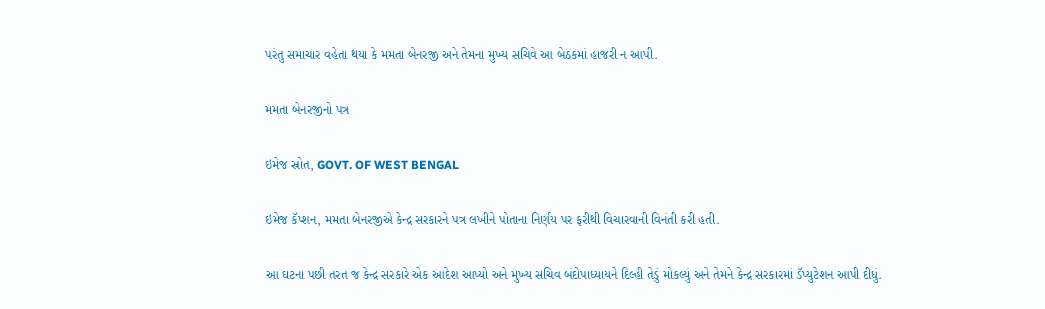પરંતુ સમાચાર વહેતા થયા કે મમતા બેનરજી અને તેમના મુખ્ય સચિવે આ બેઠકમાં હાજરી ન આપી.

મમતા બેનરજીનો પત્ર

ઇમેજ સ્રોત, GOVT. OF WEST BENGAL

ઇમેજ કૅપ્શન, મમતા બેનરજીએ કેન્દ્ર સરકારને પત્ર લખીને પોતાના નિર્ણય પર ફરીથી વિચારવાની વિનંતી કરી હતી.

આ ઘટના પછી તરત જ કેન્દ્ર સરકારે એક આદેશ આપ્યો અને મુખ્ય સચિવ બંદોપાધ્યાયને દિલ્હી તેડું મોકલ્યું અને તેમને કેન્દ્ર સરકારમાં ડૅપ્યુટેશન આપી દીધું.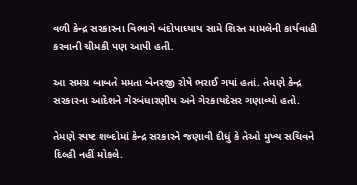વળી કેન્દ્ર સરકારના વિભાગે બંદોપાધ્યાય સામે શિસ્ત મામલેની કાર્યવાહી કરવાની ચીમકી પણ આપી હતી.

આ સમગ્ર બાબતે મમતા બેનરજી રોષે ભરાઈ ગયાં હતાં. તેમણે કેન્દ્ર સરકારના આદેશને ગેરબંધારણીય અને ગેરકાયદેસર ગણાવ્યો હતો.

તેમણે સ્પષ્ટ શબ્દોમાં કેન્દ્ર સરકારને જણાવી દીધું કે તેઓ મુખ્ય સચિવને દિલ્હી નહીં મોકલે.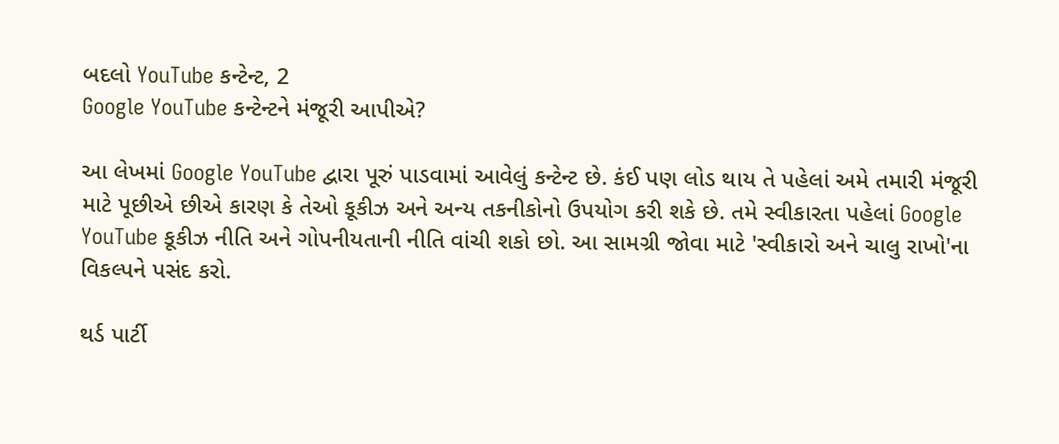બદલો YouTube કન્ટેન્ટ, 2
Google YouTube કન્ટેન્ટને મંજૂરી આપીએ?

આ લેખમાં Google YouTube દ્વારા પૂરું પાડવામાં આવેલું કન્ટેન્ટ છે. કંઈ પણ લોડ થાય તે પહેલાં અમે તમારી મંજૂરી માટે પૂછીએ છીએ કારણ કે તેઓ કૂકીઝ અને અન્ય તકનીકોનો ઉપયોગ કરી શકે છે. તમે સ્વીકારતા પહેલાં Google YouTube કૂકીઝ નીતિ અને ગોપનીયતાની નીતિ વાંચી શકો છો. આ સામગ્રી જોવા માટે 'સ્વીકારો અને ચાલુ રાખો'ના વિકલ્પને પસંદ કરો.

થર્ડ પાર્ટી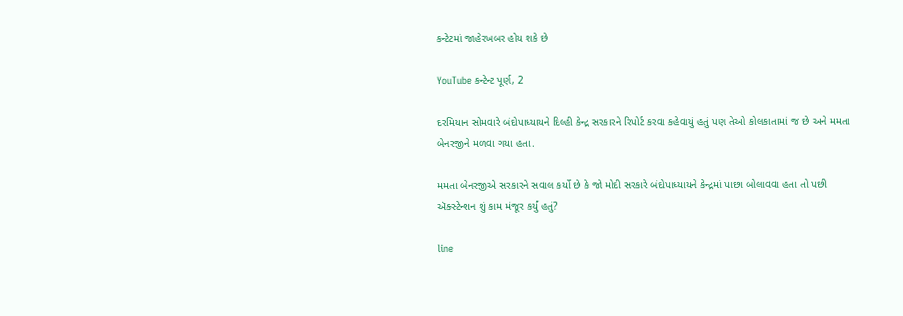કન્ટેટમાં જાહેરખબર હોય શકે છે

YouTube કન્ટેન્ટ પૂર્ણ, 2

દરમિયાન સોમવારે બંદોપાધ્યાયને દિલ્હી કેન્દ્ર સરકારને રિપોર્ટ કરવા કહેવાયું હતું પણ તેઓ કોલકાતામાં જ છે અને મમતા બેનરજીને મળવા ગયા હતા.

મમતા બેનરજીએ સરકારને સવાલ કર્યો છે કે જો મોદી સરકારે બંદોપાધ્યાયને કેન્દ્રમાં પાછા બોલાવવા હતા તો પછી ઍક્સ્ટેન્શન શું કામ મંજૂર કર્યું હતું?

line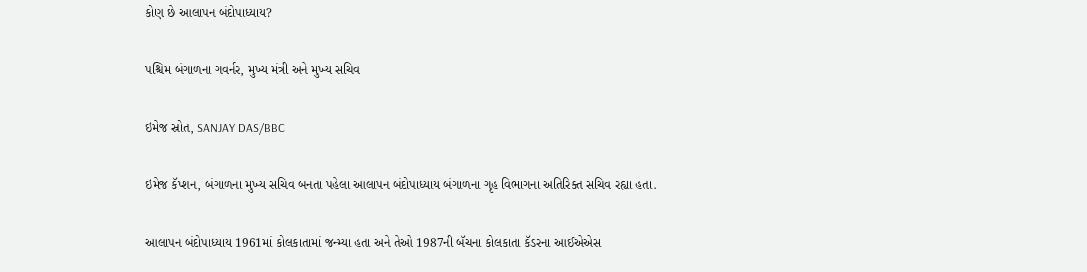કોણ છે આલાપન બંદોપાધ્યાય?

પશ્ચિમ બંગાળના ગવર્નર, મુખ્ય મંત્રી અને મુખ્ય સચિવ

ઇમેજ સ્રોત, SANJAY DAS/BBC

ઇમેજ કૅપ્શન, બંગાળના મુખ્ય સચિવ બનતા પહેલા આલાપન બંદોપાધ્યાય બંગાળના ગૃહ વિભાગના અતિરિક્ત સચિવ રહ્યા હતા.

આલાપન બંદોપાધ્યાય 1961માં કોલકાતામાં જન્મ્યા હતા અને તેઓ 1987ની બૅચના કોલકાતા કૅડરના આઈએએસ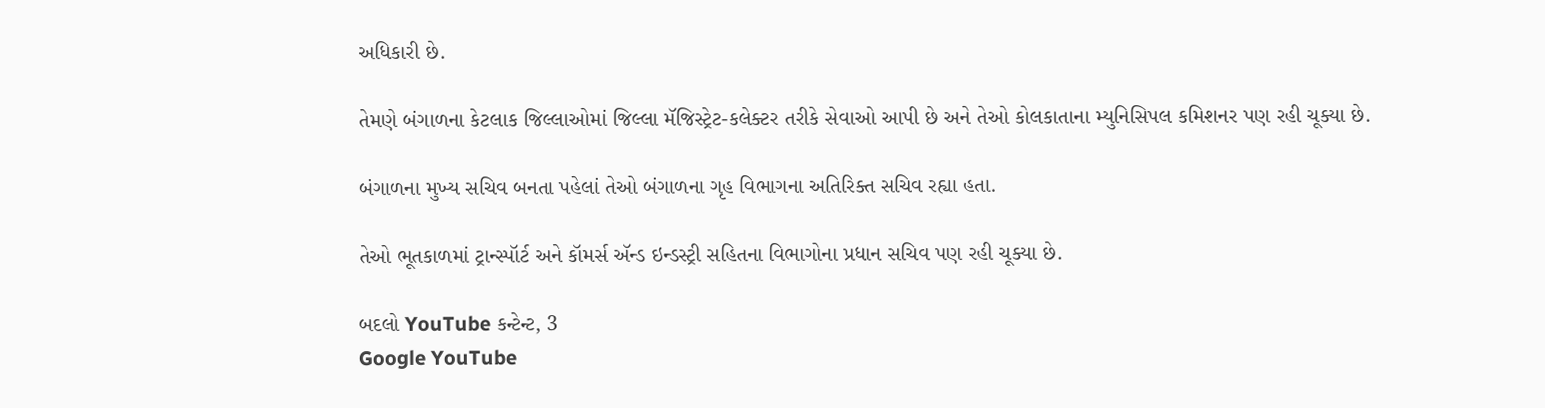અધિકારી છે.

તેમણે બંગાળના કેટલાક જિલ્લાઓમાં જિલ્લા મૅજિસ્ટ્રેટ-કલેક્ટર તરીકે સેવાઓ આપી છે અને તેઓ કોલકાતાના મ્યુનિસિપલ કમિશનર પણ રહી ચૂક્યા છે.

બંગાળના મુખ્ય સચિવ બનતા પહેલાં તેઓ બંગાળના ગૃહ વિભાગના અતિરિક્ત સચિવ રહ્યા હતા.

તેઓ ભૂતકાળમાં ટ્રાન્સ્પૉર્ટ અને કૉમર્સ ઍન્ડ ઇન્ડસ્ટ્રી સહિતના વિભાગોના પ્રધાન સચિવ પણ રહી ચૂક્યા છે.

બદલો YouTube કન્ટેન્ટ, 3
Google YouTube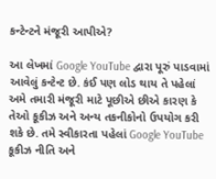કન્ટેન્ટને મંજૂરી આપીએ?

આ લેખમાં Google YouTube દ્વારા પૂરું પાડવામાં આવેલું કન્ટેન્ટ છે. કંઈ પણ લોડ થાય તે પહેલાં અમે તમારી મંજૂરી માટે પૂછીએ છીએ કારણ કે તેઓ કૂકીઝ અને અન્ય તકનીકોનો ઉપયોગ કરી શકે છે. તમે સ્વીકારતા પહેલાં Google YouTube કૂકીઝ નીતિ અને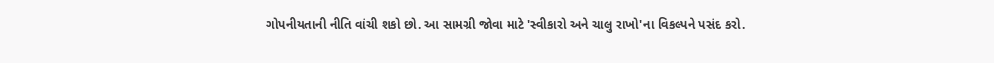ગોપનીયતાની નીતિ વાંચી શકો છો. આ સામગ્રી જોવા માટે 'સ્વીકારો અને ચાલુ રાખો'ના વિકલ્પને પસંદ કરો.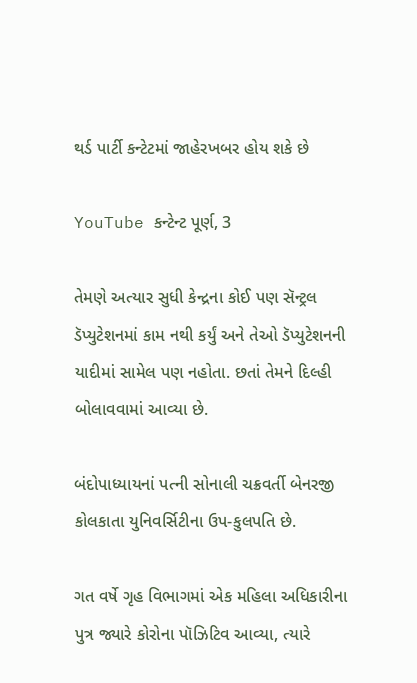થર્ડ પાર્ટી કન્ટેટમાં જાહેરખબર હોય શકે છે

YouTube કન્ટેન્ટ પૂર્ણ, 3

તેમણે અત્યાર સુધી કેન્દ્રના કોઈ પણ સૅન્ટ્રલ ડૅપ્યુટેશનમાં કામ નથી કર્યું અને તેઓ ડૅપ્યુટેશનની યાદીમાં સામેલ પણ નહોતા. છતાં તેમને દિલ્હી બોલાવવામાં આવ્યા છે.

બંદોપાધ્યાયનાં પત્ની સોનાલી ચક્રવર્તી બેનરજી કોલકાતા યુનિવર્સિટીના ઉપ-કુલપતિ છે.

ગત વર્ષે ગૃહ વિભાગમાં એક મહિલા અધિકારીના પુત્ર જ્યારે કોરોના પૉઝિટિવ આવ્યા, ત્યારે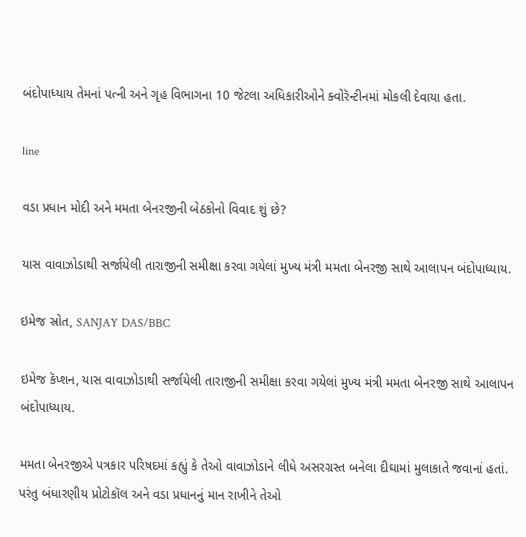બંદોપાધ્યાય તેમનાં પત્ની અને ગૃહ વિભાગના 10 જેટલા અધિકારીઓને ક્વોરૅન્ટીનમાં મોકલી દેવાયા હતા.

line

વડા પ્રધાન મોદી અને મમતા બેનરજીની બેઠકોનો વિવાદ શું છે?

યાસ વાવાઝોડાથી સર્જાયેલી તારાજીની સમીક્ષા કરવા ગયેલાં મુખ્ય મંત્રી મમતા બેનરજી સાથે આલાપન બંદોપાધ્યાય.

ઇમેજ સ્રોત, SANJAY DAS/BBC

ઇમેજ કૅપ્શન, યાસ વાવાઝોડાથી સર્જાયેલી તારાજીની સમીક્ષા કરવા ગયેલાં મુખ્ય મંત્રી મમતા બેનરજી સાથે આલાપન બંદોપાધ્યાય.

મમતા બેનરજીએ પત્રકાર પરિષદમાં કહ્યું કે તેઓ વાવાઝોડાને લીધે અસરગ્રસ્ત બનેલા દીઘામાં મુલાકાતે જવાનાં હતાં. પરંતુ બંધારણીય પ્રોટોકૉલ અને વડા પ્રધાનનું માન રાખીને તેઓ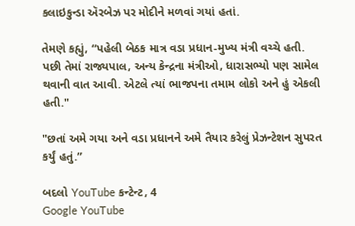કલાઇકુન્ડા ઍરબેઝ પર મોદીને મળવાં ગયાં હતાં.

તેમણે કહ્યું, “પહેલી બેઠક માત્ર વડા પ્રધાન-મુખ્ય મંત્રી વચ્ચે હતી. પછી તેમાં રાજ્યપાલ, અન્ય કેન્દ્રના મંત્રીઓ, ધારાસભ્યો પણ સામેલ થવાની વાત આવી. એટલે ત્યાં ભાજપના તમામ લોકો અને હું એકલી હતી."

"છતાં અમે ગયા અને વડા પ્રધાનને અમે તૈયાર કરેલું પ્રેઝન્ટેશન સુપરત કર્યું હતું.”

બદલો YouTube કન્ટેન્ટ, 4
Google YouTube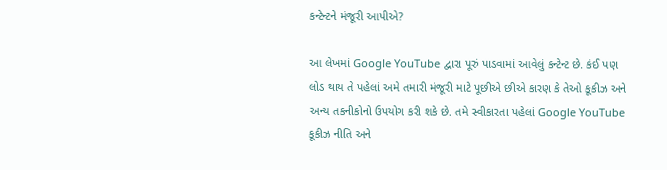કન્ટેન્ટને મંજૂરી આપીએ?

આ લેખમાં Google YouTube દ્વારા પૂરું પાડવામાં આવેલું કન્ટેન્ટ છે. કંઈ પણ લોડ થાય તે પહેલાં અમે તમારી મંજૂરી માટે પૂછીએ છીએ કારણ કે તેઓ કૂકીઝ અને અન્ય તકનીકોનો ઉપયોગ કરી શકે છે. તમે સ્વીકારતા પહેલાં Google YouTube કૂકીઝ નીતિ અને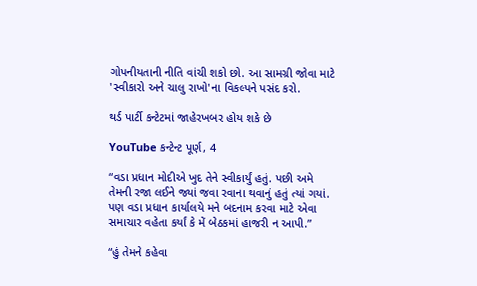ગોપનીયતાની નીતિ વાંચી શકો છો. આ સામગ્રી જોવા માટે 'સ્વીકારો અને ચાલુ રાખો'ના વિકલ્પને પસંદ કરો.

થર્ડ પાર્ટી કન્ટેટમાં જાહેરખબર હોય શકે છે

YouTube કન્ટેન્ટ પૂર્ણ, 4

“વડા પ્રધાન મોદીએ ખુદ તેને સ્વીકાર્યું હતું. પછી અમે તેમની રજા લઈને જ્યાં જવા રવાના થવાનું હતું ત્યાં ગયાં. પણ વડા પ્રધાન કાર્યાલયે મને બદનામ કરવા માટે એવા સમાચાર વહેતા કર્યાં કે મેં બેઠકમાં હાજરી ન આપી.”

“હું તેમને કહેવા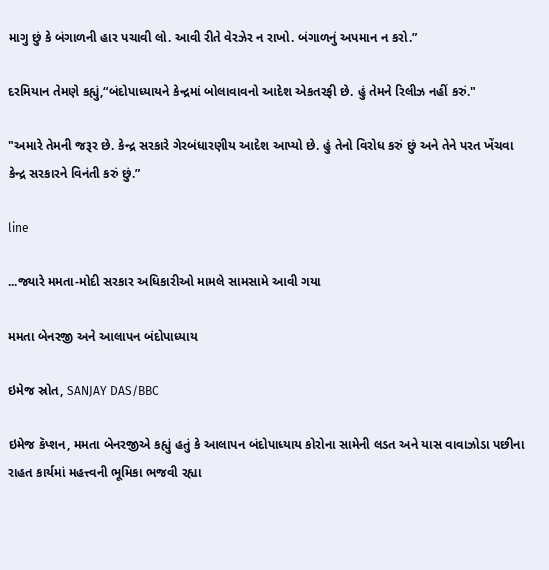માગુ છું કે બંગાળની હાર પચાવી લો. આવી રીતે વેરઝેર ન રાખો. બંગાળનું અપમાન ન કરો.”

દરમિયાન તેમણે કહ્યું,“બંદોપાધ્યાયને કેન્દ્રમાં બોલાવાવનો આદેશ એકતરફી છે. હું તેમને રિલીઝ નહીં કરું."

"અમારે તેમની જરૂર છે. કેન્દ્ર સરકારે ગેરબંધારણીય આદેશ આપ્યો છે. હું તેનો વિરોધ કરું છું અને તેને પરત ખેંચવા કેન્દ્ર સરકારને વિનંતી કરું છું.”

line

...જ્યારે મમતા-મોદી સરકાર અધિકારીઓ મામલે સામસામે આવી ગયા

મમતા બેનરજી અને આલાપન બંદોપાધ્યાય

ઇમેજ સ્રોત, SANJAY DAS/BBC

ઇમેજ કૅપ્શન, મમતા બેનરજીએ કહ્યું હતું કે આલાપન બંદોપાધ્યાય કોરોના સામેની લડત અને યાસ વાવાઝોડા પછીના રાહત કાર્યમાં મહત્ત્વની ભૂમિકા ભજવી રહ્યા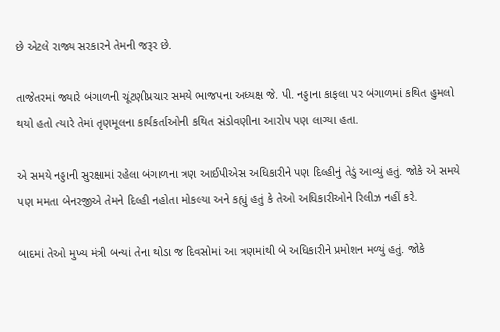છે એટલે રાજ્ય સરકારને તેમની જરૂર છે.

તાજેતરમાં જ્યારે બંગાળની ચૂંટણીપ્રચાર સમયે ભાજપના અધ્યક્ષ જે. પી. નડ્ડાના કાફલા પર બંગાળમાં કથિત હુમલો થયો હતો ત્યારે તેમાં તૃણમૂલના કાર્યકર્તાઓની કથિત સંડોવણીના આરોપ પણ લાગ્યા હતા.

એ સમયે નડ્ડાની સુરક્ષામાં રહેલા બંગાળના ત્રણ આઈપીએસ અધિકારીને પણ દિલ્હીનું તેડું આવ્યું હતું. જોકે એ સમયે પણ મમતા બેનરજીએ તેમને દિલ્હી નહોતા મોકલ્યા અને કહ્યું હતું કે તેઓ અધિકારીઓને રિલીઝ નહીં કરે.

બાદમાં તેઓ મુખ્ય મંત્રી બન્યાં તેના થોડા જ દિવસોમાં આ ત્રણમાંથી બે અધિકારીને પ્રમોશન મળ્યું હતું. જોકે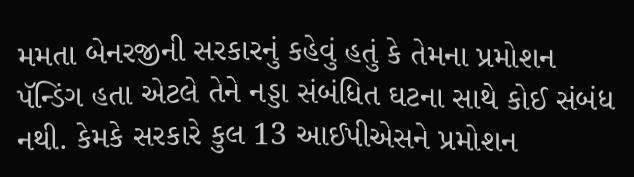મમતા બેનરજીની સરકારનું કહેવું હતું કે તેમના પ્રમોશન પૅન્ડિંગ હતા એટલે તેને નડ્ડા સંબંધિત ઘટના સાથે કોઈ સંબંધ નથી. કેમકે સરકારે કુલ 13 આઈપીએસને પ્રમોશન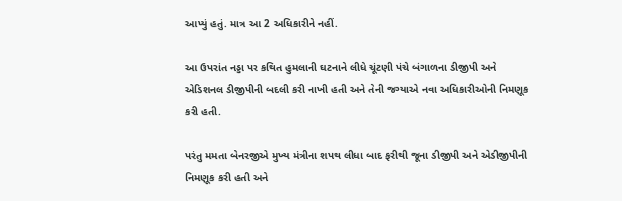આપ્યું હતું. માત્ર આ 2 અધિકારીને નહીં.

આ ઉપરાંત નડ્ડા પર કથિત હુમલાની ઘટનાને લીધે ચૂંટણી પંચે બંગાળના ડીજીપી અને એડિશનલ ડીજીપીની બદલી કરી નાખી હતી અને તેની જગ્યાએ નવા અધિકારીઓની નિમણૂક કરી હતી.

પરંતુ મમતા બેનરજીએ મુખ્ય મંત્રીના શપથ લીધા બાદ ફરીથી જૂના ડીજીપી અને એડીજીપીની નિમણૂક કરી હતી અને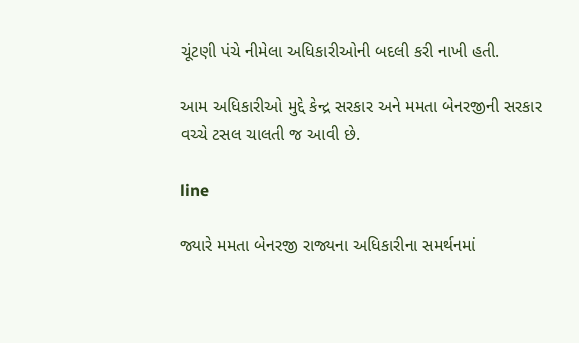ચૂંટણી પંચે નીમેલા અધિકારીઓની બદલી કરી નાખી હતી.

આમ અધિકારીઓ મુદ્દે કેન્દ્ર સરકાર અને મમતા બેનરજીની સરકાર વચ્ચે ટસલ ચાલતી જ આવી છે.

line

જ્યારે મમતા બેનરજી રાજ્યના અધિકારીના સમર્થનમાં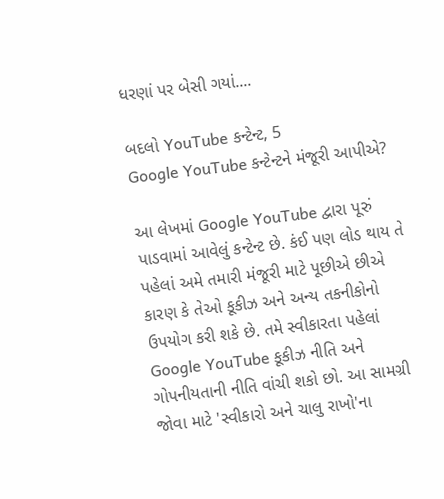ધરણાં પર બેસી ગયાં....

બદલો YouTube કન્ટેન્ટ, 5
Google YouTube કન્ટેન્ટને મંજૂરી આપીએ?

આ લેખમાં Google YouTube દ્વારા પૂરું પાડવામાં આવેલું કન્ટેન્ટ છે. કંઈ પણ લોડ થાય તે પહેલાં અમે તમારી મંજૂરી માટે પૂછીએ છીએ કારણ કે તેઓ કૂકીઝ અને અન્ય તકનીકોનો ઉપયોગ કરી શકે છે. તમે સ્વીકારતા પહેલાં Google YouTube કૂકીઝ નીતિ અને ગોપનીયતાની નીતિ વાંચી શકો છો. આ સામગ્રી જોવા માટે 'સ્વીકારો અને ચાલુ રાખો'ના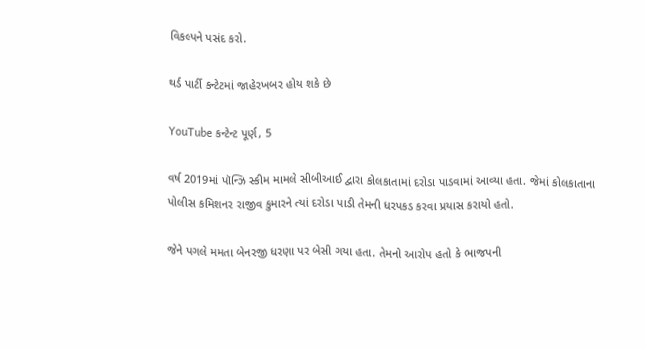વિકલ્પને પસંદ કરો.

થર્ડ પાર્ટી કન્ટેટમાં જાહેરખબર હોય શકે છે

YouTube કન્ટેન્ટ પૂર્ણ, 5

વર્ષ 2019માં પૉન્ઝિ સ્કીમ મામલે સીબીઆઈ દ્વારા કોલકાતામાં દરોડા પાડવામાં આવ્યા હતા. જેમાં કોલકાતાના પોલીસ કમિશનર રાજીવ કુમારને ત્યાં દરોડા પાડી તેમની ધરપકડ કરવા પ્રયાસ કરાયો હતો.

જેને પગલે મમતા બેનરજી ધરણા પર બેસી ગયા હતા. તેમનો આરોપ હતો કે ભાજપની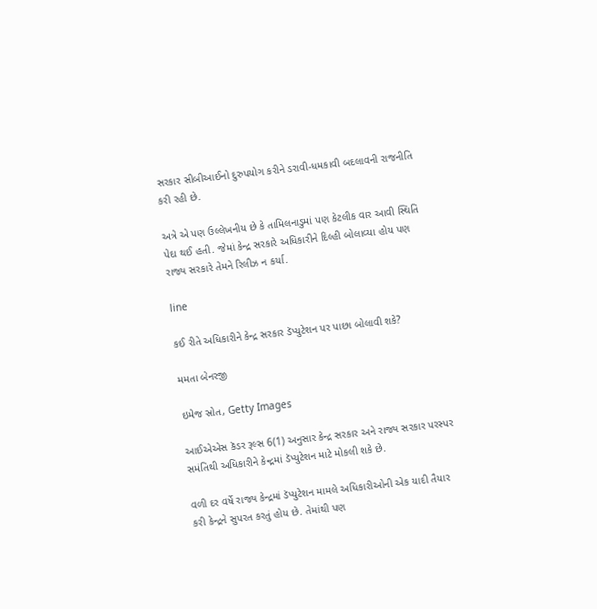સરકાર સીબીઆઈનો દુરુપયોગ કરીને ડરાવી-ધમકાવી બદલાવની રાજનીતિ કરી રહી છે.

અત્રે એ પણ ઉલ્લેખનીય છે કે તામિલનાડુમાં પણ કેટલીક વાર આવી સ્થિતિ પેદા થઈ હતી. જેમાં કેન્દ્ર સરકારે અધિકારીને દિલ્હી બોલાવ્યા હોય પણ રાજ્ય સરકારે તેમને રિલીઝ ન કર્યા.

line

કઈ રીતે અધિકારીને કેન્દ્ર સરકાર ડૅપ્યુટેશન પર પાછા બોલાવી શકે?

મમતા બેનરજી

ઇમેજ સ્રોત, Getty Images

આઈએએસ કૅડર રૂલ્સ 6(1) અનુસાર કેન્દ્ર સરકાર અને રાજ્ય સરકાર પરસ્પર સમંતિથી અધિકારીને કેન્દ્રમાં ડૅપ્યુટેશન માટે મોકલી શકે છે.

વળી દર વર્ષે રાજ્ય કેન્દ્રમાં ડૅપ્યુટેશન મામલે અધિકારીઓની એક યાદી તૈયાર કરી કેન્દ્રને સુપરત કરતું હોય છે. તેમાંથી પણ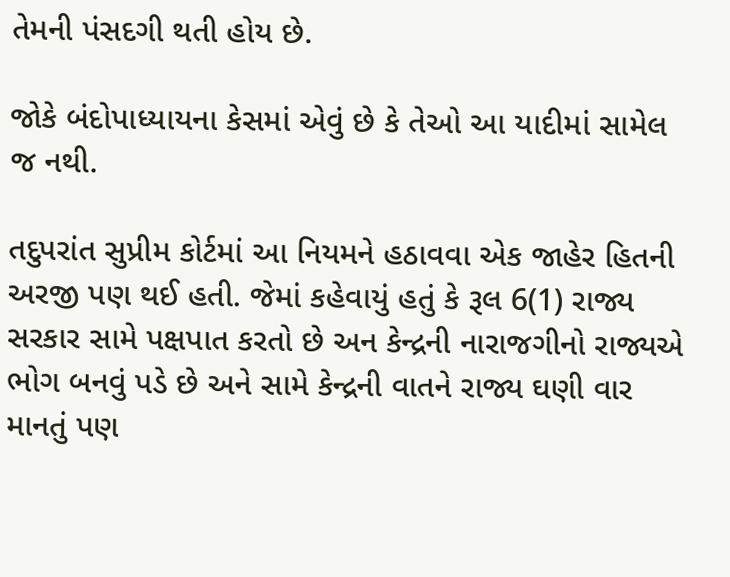તેમની પંસદગી થતી હોય છે.

જોકે બંદોપાધ્યાયના કેસમાં એવું છે કે તેઓ આ યાદીમાં સામેલ જ નથી.

તદુપરાંત સુપ્રીમ કોર્ટમાં આ નિયમને હઠાવવા એક જાહેર હિતની અરજી પણ થઈ હતી. જેમાં કહેવાયું હતું કે રૂલ 6(1) રાજ્ય સરકાર સામે પક્ષપાત કરતો છે અન કેન્દ્રની નારાજગીનો રાજ્યએ ભોગ બનવું પડે છે અને સામે કેન્દ્રની વાતને રાજ્ય ઘણી વાર માનતું પણ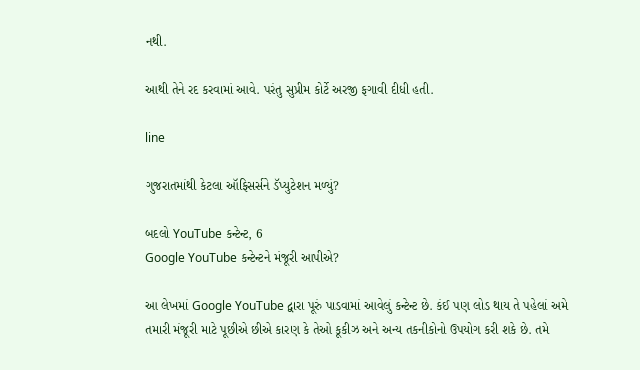નથી.

આથી તેને રદ કરવામાં આવે. પરંતુ સુપ્રીમ કોર્ટે અરજી ફગાવી દીધી હતી.

line

ગુજરાતમાંથી કેટલા ઑફિસર્સને ડૅપ્યુટેશન મળ્યું?

બદલો YouTube કન્ટેન્ટ, 6
Google YouTube કન્ટેન્ટને મંજૂરી આપીએ?

આ લેખમાં Google YouTube દ્વારા પૂરું પાડવામાં આવેલું કન્ટેન્ટ છે. કંઈ પણ લોડ થાય તે પહેલાં અમે તમારી મંજૂરી માટે પૂછીએ છીએ કારણ કે તેઓ કૂકીઝ અને અન્ય તકનીકોનો ઉપયોગ કરી શકે છે. તમે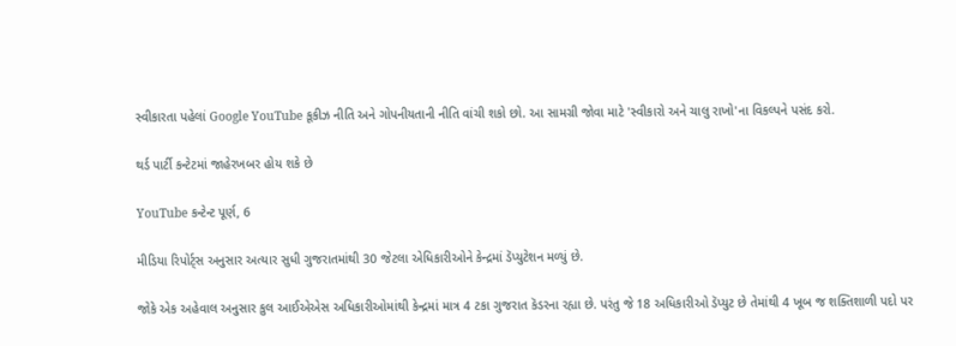સ્વીકારતા પહેલાં Google YouTube કૂકીઝ નીતિ અને ગોપનીયતાની નીતિ વાંચી શકો છો. આ સામગ્રી જોવા માટે 'સ્વીકારો અને ચાલુ રાખો'ના વિકલ્પને પસંદ કરો.

થર્ડ પાર્ટી કન્ટેટમાં જાહેરખબર હોય શકે છે

YouTube કન્ટેન્ટ પૂર્ણ, 6

મીડિયા રિપોર્ટ્સ અનુસાર અત્યાર સુધી ગુજરાતમાંથી 30 જેટલા એધિકારીઓને કેન્દ્રમાં ડૅપ્યુટેશન મળ્યું છે.

જોકે એક અહેવાલ અનુસાર કુલ આઈએએસ અધિકારીઓમાંથી કેન્દ્રમાં માત્ર 4 ટકા ગુજરાત કૅડરના રહ્યા છે. પરંતુ જે 18 અધિકારીઓ ડૅપ્યુટ છે તેમાંથી 4 ખૂબ જ શક્તિશાળી પદો પર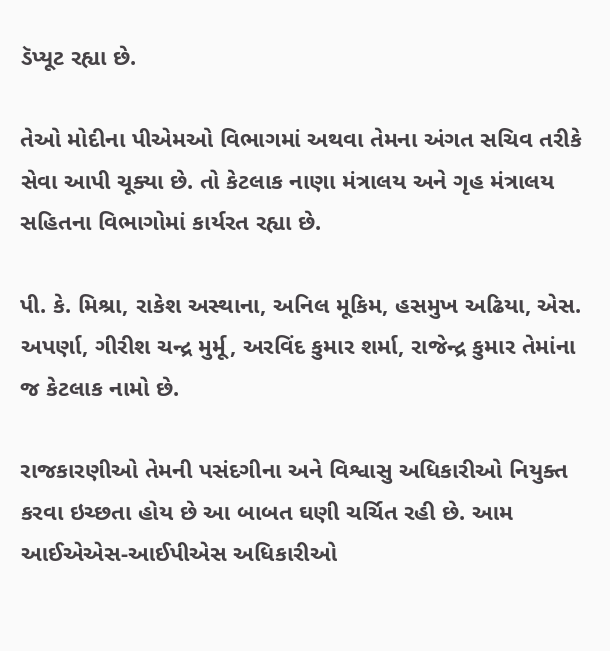ડૅપ્યૂટ રહ્યા છે.

તેઓ મોદીના પીએમઓ વિભાગમાં અથવા તેમના અંગત સચિવ તરીકે સેવા આપી ચૂક્યા છે. તો કેટલાક નાણા મંત્રાલય અને ગૃહ મંત્રાલય સહિતના વિભાગોમાં કાર્યરત રહ્યા છે.

પી. કે. મિશ્રા, રાકેશ અસ્થાના, અનિલ મૂકિમ, હસમુખ અઢિયા, એસ. અપર્ણા, ગીરીશ ચન્દ્ર મુર્મૂ, અરવિંદ કુમાર શર્મા, રાજેન્દ્ર કુમાર તેમાંના જ કેટલાક નામો છે.

રાજકારણીઓ તેમની પસંદગીના અને વિશ્વાસુ અધિકારીઓ નિયુક્ત કરવા ઇચ્છતા હોય છે આ બાબત ઘણી ચર્ચિત રહી છે. આમ આઈએએસ-આઈપીએસ અધિકારીઓ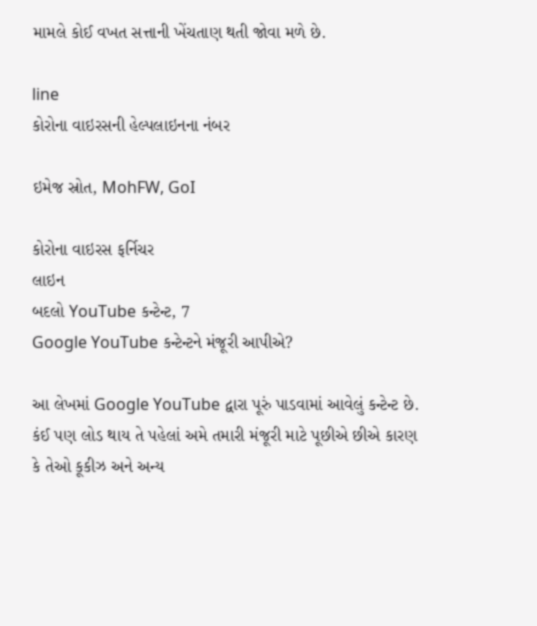મામલે કોઈ વખત સત્તાની ખેંચતાણ થતી જોવા મળે છે.

line
કોરોના વાઇરસની હેલ્પલાઇનના નંબર

ઇમેજ સ્રોત, MohFW, GoI

કોરોના વાઇરસ ફર્નિચર
લાઇન
બદલો YouTube કન્ટેન્ટ, 7
Google YouTube કન્ટેન્ટને મંજૂરી આપીએ?

આ લેખમાં Google YouTube દ્વારા પૂરું પાડવામાં આવેલું કન્ટેન્ટ છે. કંઈ પણ લોડ થાય તે પહેલાં અમે તમારી મંજૂરી માટે પૂછીએ છીએ કારણ કે તેઓ કૂકીઝ અને અન્ય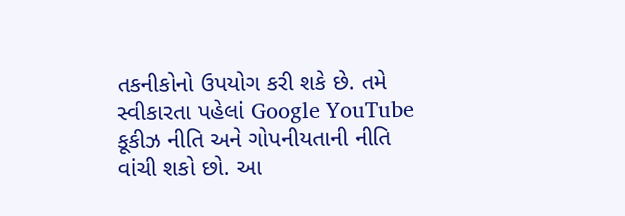તકનીકોનો ઉપયોગ કરી શકે છે. તમે સ્વીકારતા પહેલાં Google YouTube કૂકીઝ નીતિ અને ગોપનીયતાની નીતિ વાંચી શકો છો. આ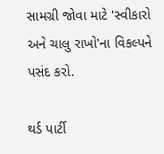સામગ્રી જોવા માટે 'સ્વીકારો અને ચાલુ રાખો'ના વિકલ્પને પસંદ કરો.

થર્ડ પાર્ટી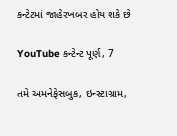કન્ટેટમાં જાહેરખબર હોય શકે છે

YouTube કન્ટેન્ટ પૂર્ણ, 7

તમે અમનેફેસબુક, ઇન્સ્ટાગ્રામ,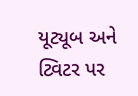યૂટ્યૂબ અને ટ્વિટર પર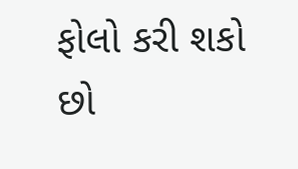ફોલો કરી શકો છો